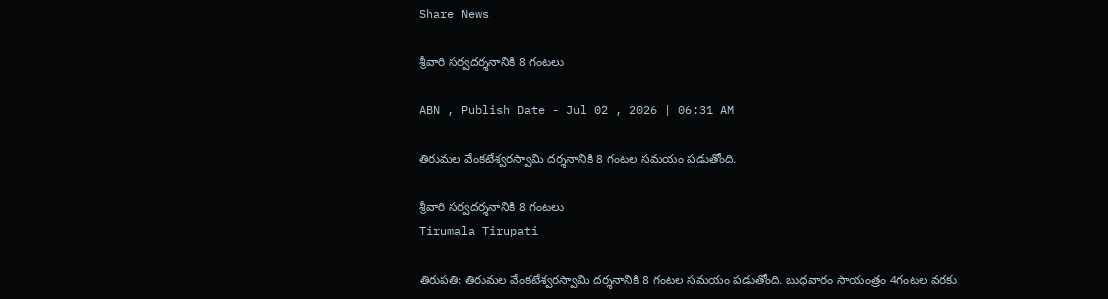Share News

శ్రీవారి సర్వదర్శనానికి 8 గంటలు

ABN , Publish Date - Jul 02 , 2026 | 06:31 AM

తిరుమల వేంకటేశ్వరస్వామి దర్శనానికి 8 గంటల సమయం పడుతోంది.

శ్రీవారి సర్వదర్శనానికి 8 గంటలు
Tirumala Tirupati

తిరుపతి: తిరుమల వేంకటేశ్వరస్వామి దర్శనానికి 8 గంటల సమయం పడుతోంది. బుధవారం సాయంత్రం 4గంటల వరకు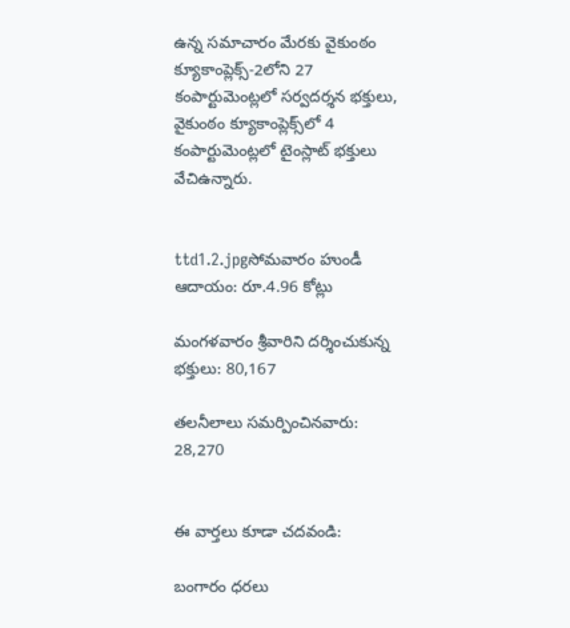ఉన్న సమాచారం మేరకు వైకుంఠం క్యూకాంప్లెక్స్‌-2లోని 27 కంపార్టుమెంట్లలో సర్వదర్శన భక్తులు, వైకుంఠం క్యూకాంప్లెక్స్‌లో 4 కంపార్టుమెంట్లలో టైంస్లాట్‌ భక్తులు వేచిఉన్నారు.


ttd1.2.jpgసోమవారం హుండీ ఆదాయం: రూ.4.96 కోట్లు

మంగళవారం శ్రీవారిని దర్శించుకున్న భక్తులు: 80,167

తలనీలాలు సమర్పించినవారు: 28,270


ఈ వార్తలు కూడా చదవండి:

బంగారం ధరలు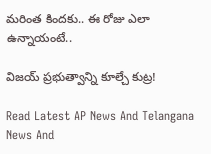మరింత కిందకు.. ఈ రోజు ఎలా ఉన్నాయంటే..

విజయ్‌ ప్రభుత్వాన్ని కూల్చే కుట్ర!

Read Latest AP News And Telangana News And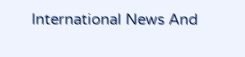International News And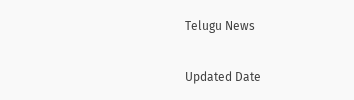Telugu News

Updated Date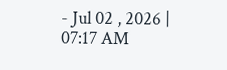- Jul 02 , 2026 | 07:17 AM